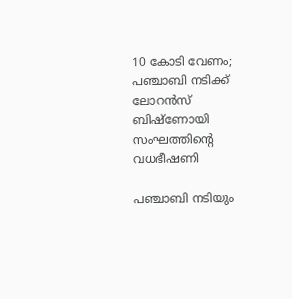10 കോടി വേണം; പഞ്ചാബി നടിക്ക് ലോറൻസ് ബിഷ്‌ണോയി സംഘത്തിന്‍റെ വധഭീഷണി

പഞ്ചാബി നടിയും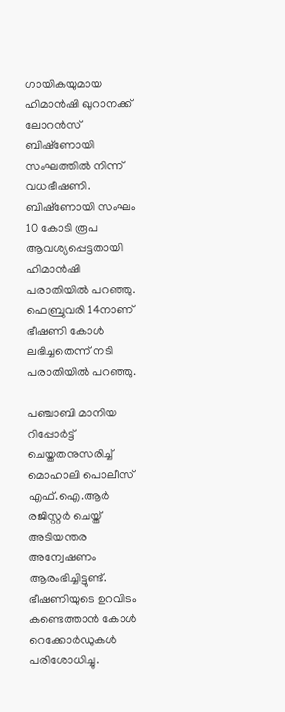ഗായികയുമായ ഹിമാൻഷി ഖുറാനക്ക് ലോറൻസ് ബിഷ്‌ണോയി സംഘത്തിൽ നിന്ന് വധഭീഷണി. ബിഷ്‌ണോയി സംഘം 10 കോടി രൂപ ആവശ്യപ്പെട്ടതായി ഹിമാൻഷി പരാതിയിൽ പറഞ്ഞു. ഫെബ്രുവരി 14നാണ് ഭീഷണി കോൾ ലഭിച്ചതെന്ന് നടി പരാതിയിൽ പറഞ്ഞു.

പഞ്ചാബി മാനിയ റിപ്പോർട്ട് ചെയ്തതനുസരിച്ച് മൊഹാലി പൊലീസ് എഫ്‌.ഐ.ആർ രജിസ്റ്റർ ചെയ്ത് അടിയന്തര അന്വേഷണം ആരംഭിച്ചിട്ടുണ്ട്. ഭീഷണിയുടെ ഉറവിടം കണ്ടെത്താൻ കോൾ റെക്കോർഡുകൾ പരിശോധിച്ചു.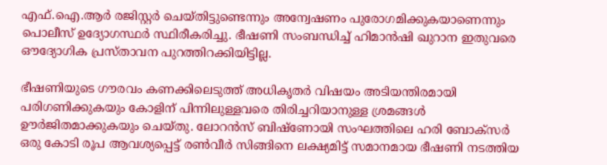എഫ്‌.ഐ.ആർ രജിസ്റ്റർ ചെയ്തിട്ടുണ്ടെന്നും അന്വേഷണം പുരോഗമിക്കുകയാണെന്നും പൊലീസ് ഉദ്യോഗസ്ഥർ സ്ഥിരീകരിച്ചു. ഭീഷണി സംബന്ധിച്ച് ഹിമാൻഷി ഖുറാന ഇതുവരെ ഔദ്യോഗിക പ്രസ്താവന പുറത്തിറക്കിയിട്ടില്ല.

ഭീഷണിയുടെ ഗൗരവം കണക്കിലെടുത്ത് അധികൃതർ വിഷയം അടിയന്തിരമായി പരിഗണിക്കുകയും കോളിന് പിന്നിലുള്ളവരെ തിരിച്ചറിയാനുള്ള ശ്രമങ്ങൾ ഊർജിതമാക്കുകയും ചെയ്തു. ലോറൻസ് ബിഷ്‌ണോയി സംഘത്തിലെ ഹരി ബോക്‌സർ ഒരു കോടി രൂപ ആവശ്യപ്പെട്ട് രൺവീർ സിങ്ങിനെ ലക്ഷ്യമിട്ട് സമാനമായ ഭീഷണി നടത്തിയ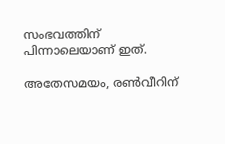സംഭവത്തിന് പിന്നാലെയാണ് ഇത്.

അതേസമയം, രൺവീറിന്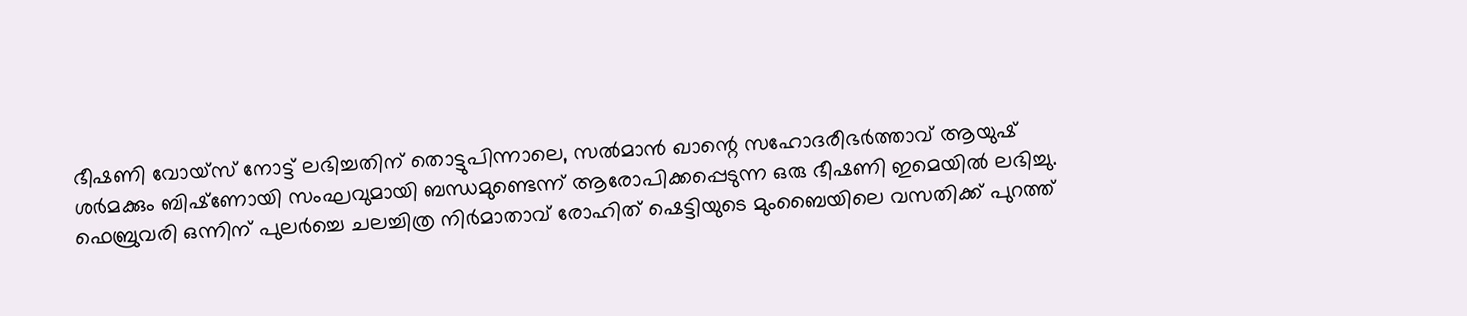ഭീഷണി വോയ്‌സ് നോട്ട് ലഭിച്ചതിന് തൊട്ടുപിന്നാലെ, സൽമാൻ ഖാന്റെ സഹോദരീഭർത്താവ് ആയുഷ് ശർമക്കും ബിഷ്‌ണോയി സംഘവുമായി ബന്ധമുണ്ടെന്ന് ആരോപിക്കപ്പെടുന്ന ഒരു ഭീഷണി ഇമെയിൽ ലഭിച്ചു. ഫെബ്രുവരി ഒന്നിന് പുലർച്ചെ ചലച്ചിത്ര നിർമാതാവ് രോഹിത് ഷെട്ടിയുടെ മുംബൈയിലെ വസതിക്ക് പുറത്ത്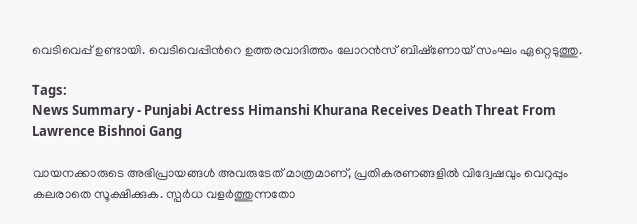വെടിവെപ്പ് ഉണ്ടായി. വെടിവെപ്പിന്‍റെ ഉത്തരവാദിത്തം ലോറൻസ് ബിഷ്‌ണോയ് സംഘം ഏറ്റെടുത്തു.

Tags:
News Summary - Punjabi Actress Himanshi Khurana Receives Death Threat From Lawrence Bishnoi Gang

വായനക്കാരുടെ അഭിപ്രായങ്ങള്‍ അവരുടേത് മാത്രമാണ്, പ്രതികരണങ്ങളിൽ വിദ്വേഷവും വെറുപ്പും കലരാതെ സൂക്ഷിക്കുക. സ്പർധ വളർത്തുന്നതോ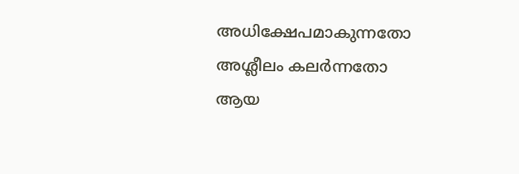അധിക്ഷേപമാകുന്നതോ അശ്ലീലം കലർന്നതോ ആയ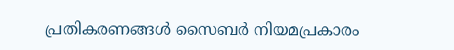പ്രതികരണങ്ങൾ സൈബർ നിയമപ്രകാരം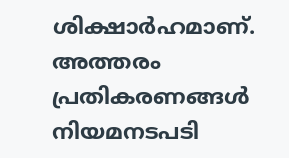ശിക്ഷാർഹമാണ്. അത്തരം പ്രതികരണങ്ങൾ നിയമനടപടി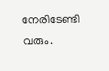നേരിടേണ്ടി വരും.